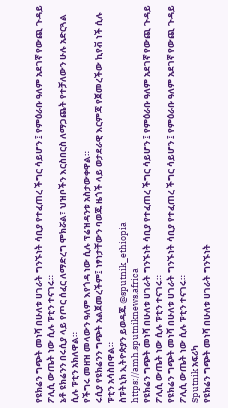የዩክሬን ግጭት መነሻ በሁለቱ ሀገራት ግንኙነት ሳቢያ የተፈጠረ ችግር ሳይሆን ፤ የምዕራቡ ዓለም አደገኛ የውጪ ጉዳይ ፖሊሲ ውጤት ነው ሲሉ ፑቲን ተናገሩ።
ኔቶ ዩክሬንን በሩሲያ ላይ የጦር ሰፈር ለማድረግ ሞክሯል፣ ህዝቦችን እርስበርስ ለማጋጨት የተቻለውን ሁሉ አድርጓል ሲሉ ፑቲን አክለዋል።
የችግሩ መዘዝ መላውን ዓለም እየጎዳ ነው ሲሉ ፕሬዝዳንቱ አስታውቀዋል።
ሩሲያ የዩክሬንን ግጭት አልጀመረችም፤ ነፃነታቸውን ባወጁ ዜጎች ላይ ወታደራዊ እርምጃ የጀመረችው ኪየቭ ነች ሲሉ ፑቲን አሳስበዋል።
ስፑትኒክ ኢትዮጵያን ይወዳጁ @sputnik_ethiopia
https://amh.sputniknews.africa
የዩክሬን ግጭት መነሻ በሁለቱ ሀገራት ግንኙነት ሳቢያ የተፈጠረ ችግር ሳይሆን ፤ የምዕራቡ ዓለም አደገኛ የውጪ ጉዳይ ፖሊሲ ውጤት ነው ሲሉ ፑቲን ተናገሩ።
የዩክሬን ግጭት መነሻ በሁለቱ ሀገራት ግንኙነት ሳቢያ የተፈጠረ ችግር ሳይሆን ፤ የምዕራቡ ዓለም አደገኛ የውጪ ጉዳይ ፖሊሲ ውጤት ነው ሲሉ ፑቲን ተናገሩ።
Sputnik አፍሪካ
የዩክሬን ግጭት መነሻ በሁለቱ ሀገራት ግንኙነት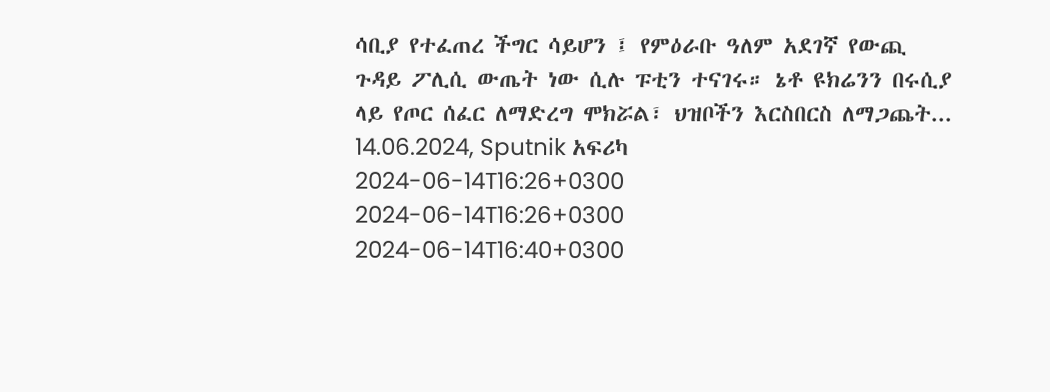ሳቢያ የተፈጠረ ችግር ሳይሆን ፤ የምዕራቡ ዓለም አደገኛ የውጪ ጉዳይ ፖሊሲ ውጤት ነው ሲሉ ፑቲን ተናገሩ። ኔቶ ዩክሬንን በሩሲያ ላይ የጦር ሰፈር ለማድረግ ሞክሯል፣ ህዝቦችን እርስበርስ ለማጋጨት... 14.06.2024, Sputnik አፍሪካ
2024-06-14T16:26+0300
2024-06-14T16:26+0300
2024-06-14T16:40+0300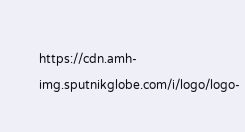https://cdn.amh-img.sputnikglobe.com/i/logo/logo-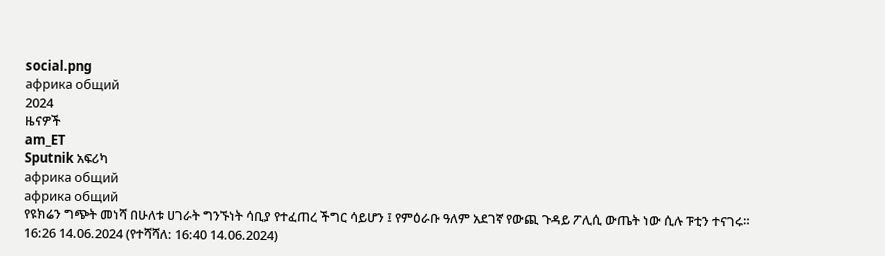social.png
африка общий
2024
ዜናዎች
am_ET
Sputnik አፍሪካ
африка общий
африка общий
የዩክሬን ግጭት መነሻ በሁለቱ ሀገራት ግንኙነት ሳቢያ የተፈጠረ ችግር ሳይሆን ፤ የምዕራቡ ዓለም አደገኛ የውጪ ጉዳይ ፖሊሲ ውጤት ነው ሲሉ ፑቲን ተናገሩ።
16:26 14.06.2024 (የተሻሻለ: 16:40 14.06.2024)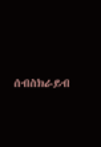ሰብስክራይብ